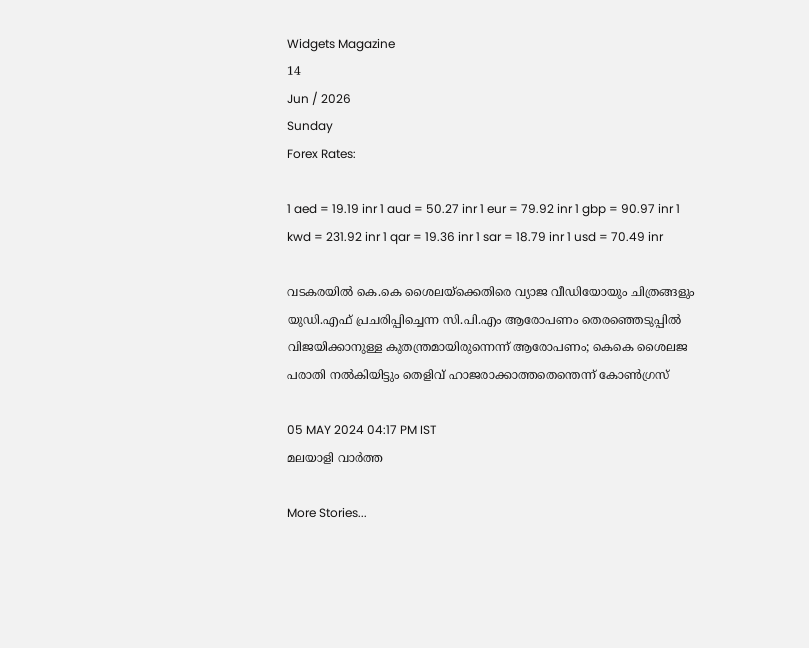Widgets Magazine
14
Jun / 2026
Sunday
Forex Rates:

1 aed = 19.19 inr 1 aud = 50.27 inr 1 eur = 79.92 inr 1 gbp = 90.97 inr 1 kwd = 231.92 inr 1 qar = 19.36 inr 1 sar = 18.79 inr 1 usd = 70.49 inr

വടകരയില്‍ കെ.കെ ശൈലയ്‌ക്കെതിരെ വ്യാജ വീഡിയോയും ചിത്രങ്ങളും യുഡി.എഫ് പ്രചരിപ്പിച്ചെന്ന സി.പി.എം ആരോപണം തെരഞ്ഞെടുപ്പില്‍ വിജയിക്കാനുള്ള കുതന്ത്രമായിരുന്നെന്ന് ആരോപണം; കെകെ ശൈലജ പരാതി നല്‍കിയിട്ടും തെളിവ് ഹാജരാക്കാത്തതെന്തെന്ന് കോണ്‍ഗ്രസ്

05 MAY 2024 04:17 PM IST
മലയാളി വാര്‍ത്ത

More Stories...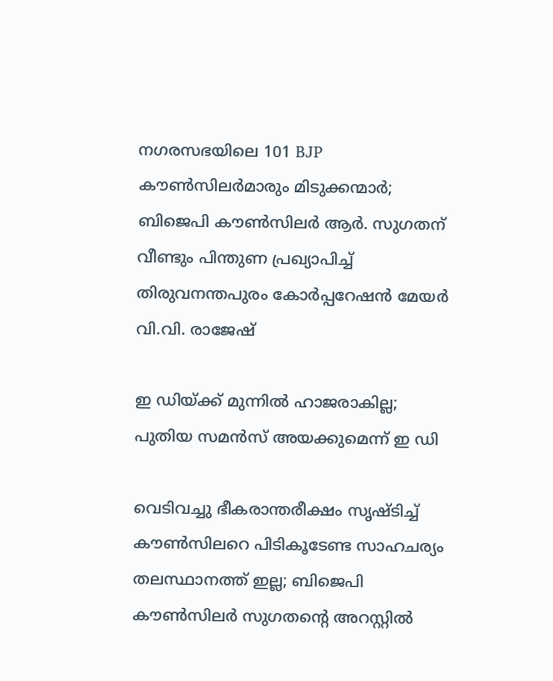നഗരസഭയിലെ 101 BJP കൗൺസിലർമാരും മിടുക്കന്മാർ; ബിജെപി കൗൺസിലർ ആർ. സുഗതന് വീണ്ടും പിന്തുണ പ്രഖ്യാപിച്ച് തിരുവനന്തപുരം കോർപ്പറേഷൻ മേയർ വി.വി. രാജേഷ്

ഇ ഡിയ്ക്ക് മുന്നിൽ ഹാജരാകില്ല; പുതിയ സമൻസ് അയക്കുമെന്ന് ഇ ഡി

വെടിവച്ചു ഭീകരാന്തരീക്ഷം സൃഷ്ടിച്ച് കൗൺസിലറെ പിടികൂടേണ്ട സാഹചര്യം തലസ്ഥാനത്ത് ഇല്ല; ബിജെപി കൗൺസിലർ സുഗതന്റെ അറസ്റ്റിൽ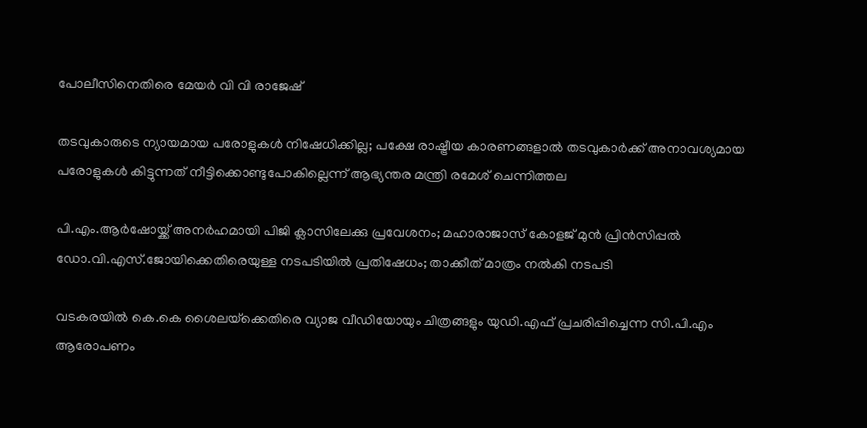പോലീസിനെതിരെ മേയർ വി വി രാജേഷ്

തടവുകാരുടെ ന്യായമായ പരോളുകള്‍ നിഷേധിക്കില്ല; പക്ഷേ രാഷ്ട്രീയ കാരണങ്ങളാല്‍ തടവുകാര്‍ക്ക് അനാവശ്യമായ പരോളുകള്‍ കിട്ടുന്നത് നീട്ടിക്കൊണ്ടുപോകില്ലെന്ന് ആഭ്യന്തര മന്ത്രി രമേശ് ചെന്നിത്തല

പി.എം.ആർഷോയ്ക്ക് അനർഹമായി പിജി ക്ലാസിലേക്കു പ്രവേശനം; മഹാരാജാസ് കോളജ് മുൻ പ്രിൻസിപ്പൽ ഡോ.വി.എസ്.ജോയിക്കെതിരെയുള്ള നടപടിയിൽ പ്രതിഷേധം; താക്കീത് മാത്രം നൽകി നടപടി

വടകരയില്‍ കെ.കെ ശൈലയ്‌ക്കെതിരെ വ്യാജ വീഡിയോയും ചിത്രങ്ങളും യുഡി.എഫ് പ്രചരിപ്പിച്ചെന്ന സി.പി.എം ആരോപണം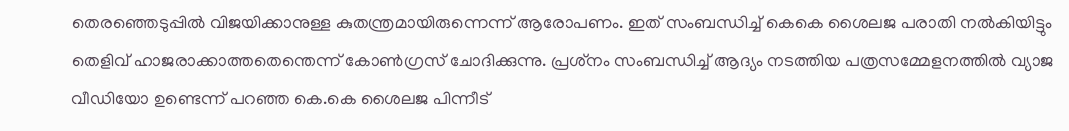തെരഞ്ഞെടുപ്പില്‍ വിജയിക്കാനുള്ള കുതന്ത്രമായിരുന്നെന്ന് ആരോപണം. ഇത് സംബന്ധിച്ച് കെകെ ശൈലജ പരാതി നല്‍കിയിട്ടും തെളിവ് ഹാജരാക്കാത്തതെന്തെന്ന് കോണ്‍ഗ്രസ് ചോദിക്കുന്നു. പ്രശ്‌നം സംബന്ധിച്ച് ആദ്യം നടത്തിയ പത്രസമ്മേളനത്തില്‍ വ്യാജ വീഡിയോ ഉണ്ടെന്ന് പറഞ്ഞ കെ.കെ ശൈലജ പിന്നീട്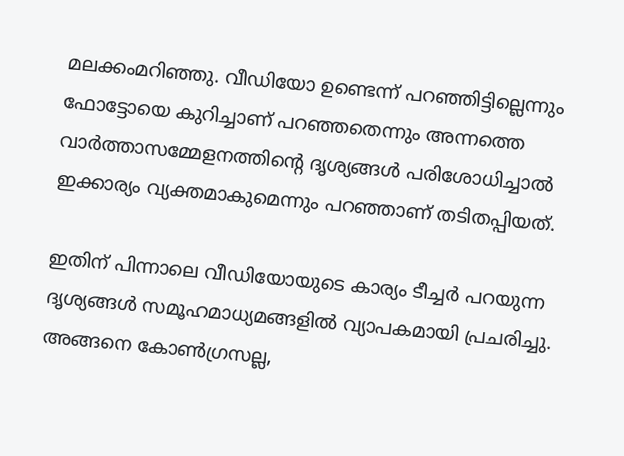മലക്കംമറിഞ്ഞു. വീഡിയോ ഉണ്ടെന്ന് പറഞ്ഞിട്ടില്ലെന്നും ഫോട്ടോയെ കുറിച്ചാണ് പറഞ്ഞതെന്നും അന്നത്തെ വാര്‍ത്താസമ്മേളനത്തിന്റെ ദൃശ്യങ്ങള്‍ പരിശോധിച്ചാല്‍ ഇക്കാര്യം വ്യക്തമാകുമെന്നും പറഞ്ഞാണ് തടിതപ്പിയത്.

ഇതിന് പിന്നാലെ വീഡിയോയുടെ കാര്യം ടീച്ചര്‍ പറയുന്ന ദൃശ്യങ്ങള്‍ സമൂഹമാധ്യമങ്ങളില്‍ വ്യാപകമായി പ്രചരിച്ചു. അങ്ങനെ കോണ്‍ഗ്രസല്ല,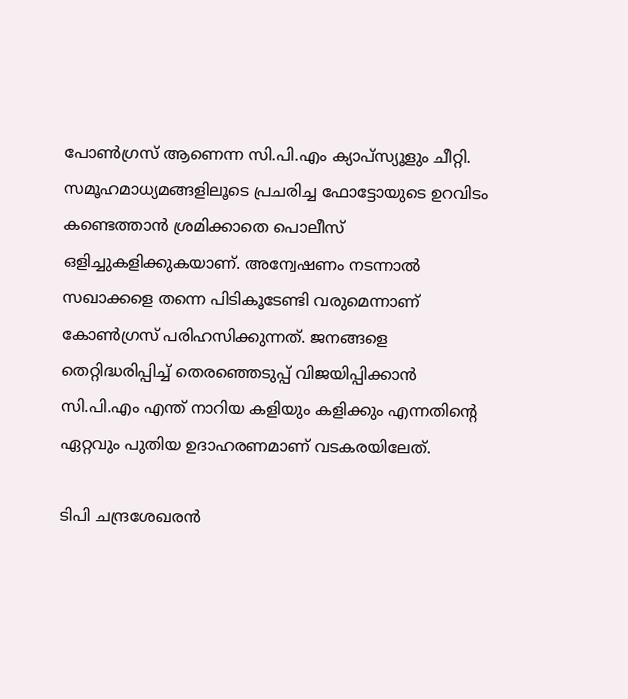പോണ്‍ഗ്രസ് ആണെന്ന സി.പി.എം ക്യാപ്‌സ്യൂളും ചീറ്റി. സമൂഹമാധ്യമങ്ങളിലൂടെ പ്രചരിച്ച ഫോട്ടോയുടെ ഉറവിടം കണ്ടെത്താന്‍ ശ്രമിക്കാതെ പൊലീസ് ഒളിച്ചുകളിക്കുകയാണ്. അന്വേഷണം നടന്നാല്‍ സഖാക്കളെ തന്നെ പിടികൂടേണ്ടി വരുമെന്നാണ് കോണ്‍ഗ്രസ് പരിഹസിക്കുന്നത്. ജനങ്ങളെ തെറ്റിദ്ധരിപ്പിച്ച് തെരഞ്ഞെടുപ്പ് വിജയിപ്പിക്കാന്‍ സി.പി.എം എന്ത് നാറിയ കളിയും കളിക്കും എന്നതിന്റെ ഏറ്റവും പുതിയ ഉദാഹരണമാണ് വടകരയിലേത്.

ടിപി ചന്ദ്രശേഖരന്‍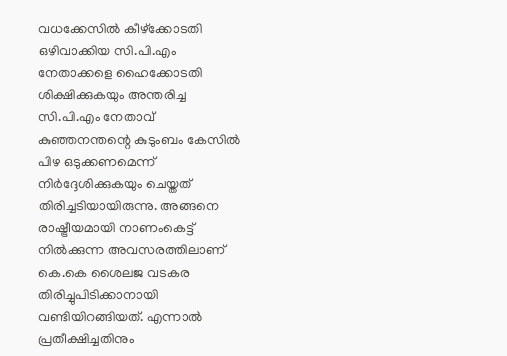വധക്കേസില്‍ കീഴ്‌ക്കോടതി ഒഴിവാക്കിയ സി.പി.എം നേതാക്കളെ ഹൈക്കോടതി ശിക്ഷിക്കുകയും അന്തരിച്ച സി.പി.എം നേതാവ് കുഞ്ഞനന്തന്റെ കുടുംബം കേസില്‍ പിഴ ഒടുക്കണമെന്ന് നിര്‍ദ്ദേശിക്കുകയും ചെയ്തത് തിരിച്ചടിയായിരുന്നു. അങ്ങനെ രാഷ്ട്രീയമായി നാണംകെട്ട് നില്‍ക്കുന്ന അവസരത്തിലാണ് കെ.കെ ശൈലജ വടകര തിരിച്ചുപിടിക്കാനായി വണ്ടിയിറങ്ങിയത്. എന്നാല്‍ പ്രതീക്ഷിച്ചതിനും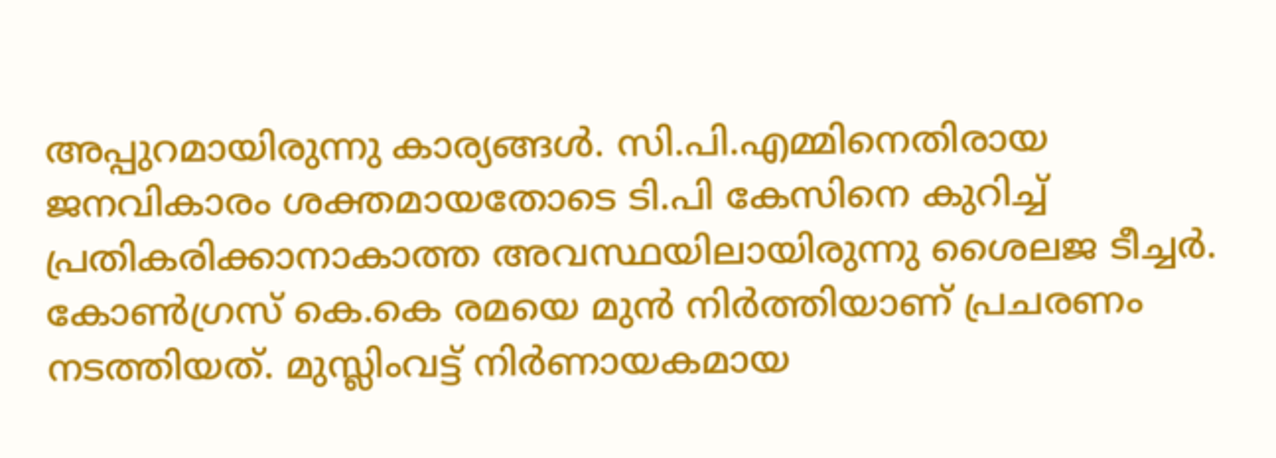അപ്പുറമായിരുന്നു കാര്യങ്ങള്‍. സി.പി.എമ്മിനെതിരായ ജനവികാരം ശക്തമായതോടെ ടി.പി കേസിനെ കുറിച്ച് പ്രതികരിക്കാനാകാത്ത അവസ്ഥയിലായിരുന്നു ശൈലജ ടീച്ചര്‍. കോണ്‍ഗ്രസ് കെ.കെ രമയെ മുന്‍ നിര്‍ത്തിയാണ് പ്രചരണം നടത്തിയത്. മുസ്ലിംവട്ട് നിര്‍ണായകമായ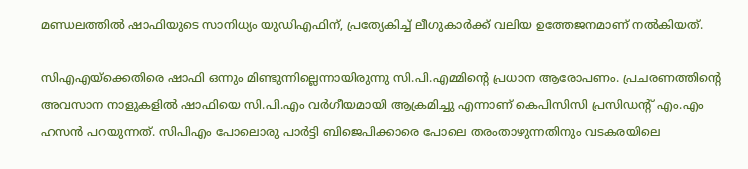മണ്ഡലത്തില്‍ ഷാഫിയുടെ സാനിധ്യം യുഡിഎഫിന്, പ്രത്യേകിച്ച് ലീഗുകാര്‍ക്ക് വലിയ ഉത്തേജനമാണ് നല്‍കിയത്.

സിഎഎയ്‌ക്കെതിരെ ഷാഫി ഒന്നും മിണ്ടുന്നില്ലെന്നായിരുന്നു സി.പി.എമ്മിന്റെ പ്രധാന ആരോപണം. പ്രചരണത്തിന്റെ അവസാന നാളുകളില്‍ ഷാഫിയെ സി.പി.എം വര്‍ഗീയമായി ആക്രമിച്ചു എന്നാണ് കെപിസിസി പ്രസിഡന്റ് എം.എം ഹസന്‍ പറയുന്നത്. സിപിഎം പോലൊരു പാര്‍ട്ടി ബിജെപിക്കാരെ പോലെ തരംതാഴുന്നതിനും വടകരയിലെ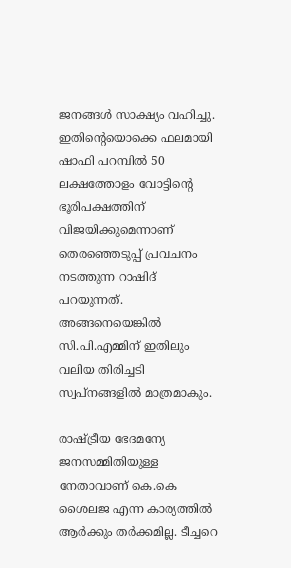ജനങ്ങള്‍ സാക്ഷ്യം വഹിച്ചു. ഇതിന്റെയൊക്കെ ഫലമായി ഷാഫി പറമ്പില്‍ 50 ലക്ഷത്തോളം വോട്ടിന്റെ ഭൂരിപക്ഷത്തിന് വിജയിക്കുമെന്നാണ് തെരഞ്ഞെടുപ്പ് പ്രവചനം നടത്തുന്ന റാഷിദ് പറയുന്നത്. അങ്ങനെയെങ്കില്‍ സി.പി.എമ്മിന് ഇതിലും വലിയ തിരിച്ചടി സ്വപ്‌നങ്ങളില്‍ മാത്രമാകും.

രാഷ്ട്രീയ ഭേദമന്യേ ജനസമ്മിതിയുള്ള നേതാവാണ് കെ.കെ ശൈലജ എന്ന കാര്യത്തില്‍ ആര്‍ക്കും തര്‍ക്കമില്ല. ടീച്ചറെ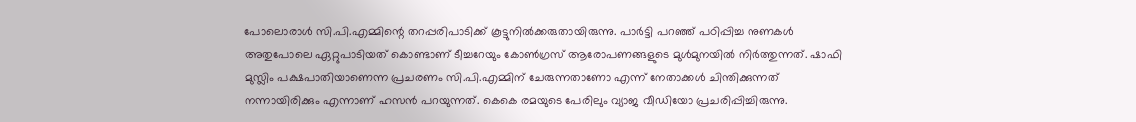പോലൊരാള്‍ സി.പി.എമ്മിന്റെ തറപ്പരിപാടിക്ക് കൂട്ടുനില്‍ക്കരുതായിരുന്നു. പാര്‍ട്ടി പറഞ്ഞ് പഠിപ്പിച്ച നുണകള്‍ അതുപോലെ ഏറ്റുപാടിയത് കൊണ്ടാണ് ടീച്ചറേയും കോണ്‍ഗ്രസ് ആരോപണങ്ങളുടെ മുള്‍മുനയില്‍ നിര്‍ത്തുന്നത്. ഷാഫി മുസ്ലിം പക്ഷപാതിയാണെന്ന പ്രചരണം സി.പി.എമ്മിന് ചേരുന്നതാണോ എന്ന് നേതാക്കള്‍ ചിന്തിക്കുന്നത് നന്നായിരിക്കും എന്നാണ് ഹസന്‍ പറയുന്നത്. കെകെ രമയുടെ പേരിലും വ്യാജ വീഡിയോ പ്രചരിപ്പിച്ചിരുന്നു.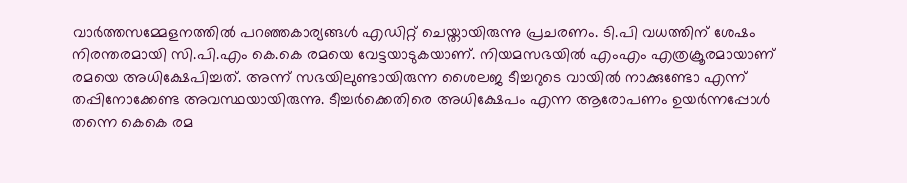വാര്‍ത്തസമ്മേളനത്തില്‍ പറഞ്ഞകാര്യങ്ങള്‍ എഡിറ്റ് ചെയ്തായിരുന്നു പ്രചരണം. ടി.പി വധത്തിന് ശേഷം നിരന്തരമായി സി.പി.എം കെ.കെ രമയെ വേട്ടയാടുകയാണ്. നിയമസഭയില്‍ എംഎം എത്രക്രൂരമായാണ് രമയെ അധിക്ഷേപിച്ചത്. അന്ന് സഭയിലുണ്ടായിരുന്ന ശൈലജ ടീച്ചറുടെ വായില്‍ നാക്കുണ്ടോ എന്ന് തപ്പിനോക്കേണ്ട അവസ്ഥയായിരുന്നു. ടീച്ചര്‍ക്കെതിരെ അധിക്ഷേപം എന്ന ആരോപണം ഉയര്‍ന്നപ്പോള്‍ തന്നെ കെകെ രമ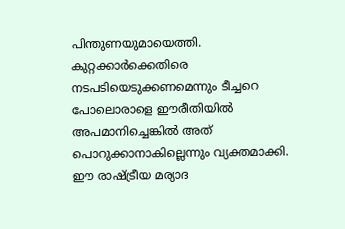പിന്തുണയുമായെത്തി. കുറ്റക്കാര്‍ക്കെതിരെ നടപടിയെടുക്കണമെന്നും ടീച്ചറെ പോലൊരാളെ ഈരീതിയില്‍ അപമാനിച്ചെങ്കില്‍ അത് പൊറുക്കാനാകില്ലെന്നും വ്യക്തമാക്കി. ഈ രാഷ്ട്രീയ മര്യാദ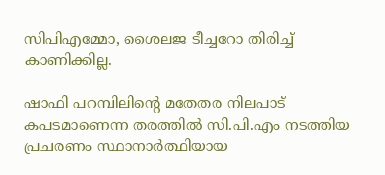സിപിഎമ്മോ, ശൈലജ ടീച്ചറോ തിരിച്ച് കാണിക്കില്ല.

ഷാഫി പറമ്പിലിന്റെ മതേതര നിലപാട് കപടമാണെന്ന തരത്തില്‍ സി.പി.എം നടത്തിയ പ്രചരണം സ്ഥാനാര്‍ത്ഥിയായ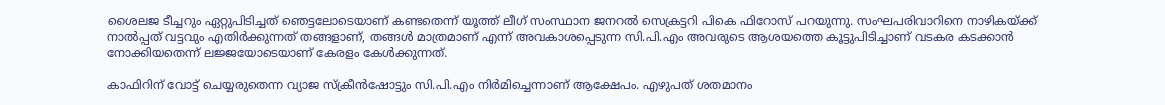ശൈലജ ടീച്ചറും ഏറ്റുപിടിച്ചത് ഞെട്ടലോടെയാണ് കണ്ടതെന്ന് യൂത്ത് ലീഗ് സംസ്ഥാന ജനറല്‍ സെക്രട്ടറി പികെ ഫിറോസ് പറയുന്നു. സംഘപരിവാറിനെ നാഴികയ്ക്ക് നാല്‍പ്പത് വട്ടവും എതിര്‍ക്കുന്നത് തങ്ങളാണ്, തങ്ങള്‍ മാത്രമാണ് എന്ന് അവകാശപ്പെടുന്ന സി.പി.എം അവരുടെ ആശയത്തെ കൂട്ടുപിടിച്ചാണ് വടകര കടക്കാന്‍ നോക്കിയതെന്ന് ലജ്ജയോടെയാണ് കേരളം കേള്‍ക്കുന്നത്.

കാഫിറിന് വോട്ട് ചെയ്യരുതെന്ന വ്യാജ സ്‌ക്രീന്‍ഷോട്ടും സി.പി.എം നിര്‍മിച്ചെന്നാണ് ആക്ഷേപം. എഴുപത് ശതമാനം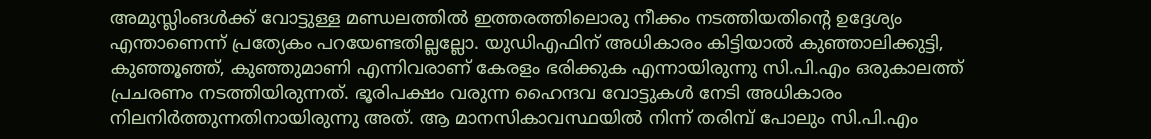അമുസ്ലിംങള്‍ക്ക് വോട്ടുള്ള മണ്ഡലത്തില്‍ ഇത്തരത്തിലൊരു നീക്കം നടത്തിയതിന്റെ ഉദ്ദേശ്യം എന്താണെന്ന് പ്രത്യേകം പറയേണ്ടതില്ലല്ലോ. യുഡിഎഫിന് അധികാരം കിട്ടിയാല്‍ കുഞ്ഞാലിക്കുട്ടി, കുഞ്ഞൂഞ്ഞ്, കുഞ്ഞുമാണി എന്നിവരാണ് കേരളം ഭരിക്കുക എന്നായിരുന്നു സി.പി.എം ഒരുകാലത്ത് പ്രചരണം നടത്തിയിരുന്നത്. ഭൂരിപക്ഷം വരുന്ന ഹൈന്ദവ വോട്ടുകള്‍ നേടി അധികാരം നിലനിര്‍ത്തുന്നതിനായിരുന്നു അത്. ആ മാനസികാവസ്ഥയില്‍ നിന്ന് തരിമ്പ് പോലും സി.പി.എം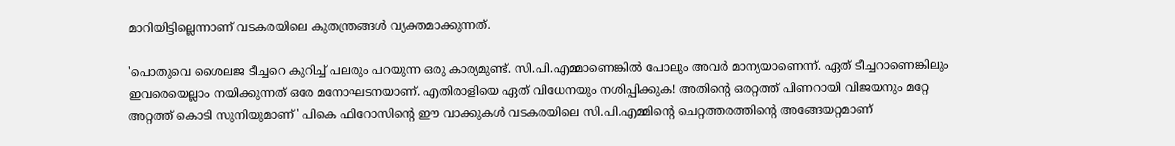മാറിയിട്ടില്ലെന്നാണ് വടകരയിലെ കുതന്ത്രങ്ങള്‍ വ്യക്തമാക്കുന്നത്.

'പൊതുവെ ശൈലജ ടീച്ചറെ കുറിച്ച് പലരും പറയുന്ന ഒരു കാര്യമുണ്ട്. സി.പി.എമ്മാണെങ്കില്‍ പോലും അവര്‍ മാന്യയാണെന്ന്. ഏത് ടീച്ചറാണെങ്കിലും ഇവരെയെല്ലാം നയിക്കുന്നത് ഒരേ മനോഘടനയാണ്. എതിരാളിയെ ഏത് വിധേനയും നശിപ്പിക്കുക! അതിന്റെ ഒരറ്റത്ത് പിണറായി വിജയനും മറ്റേ അറ്റത്ത് കൊടി സുനിയുമാണ്' പികെ ഫിറോസിന്റെ ഈ വാക്കുകള്‍ വടകരയിലെ സി.പി.എമ്മിന്റെ ചെറ്റത്തരത്തിന്റെ അങ്ങേയറ്റമാണ്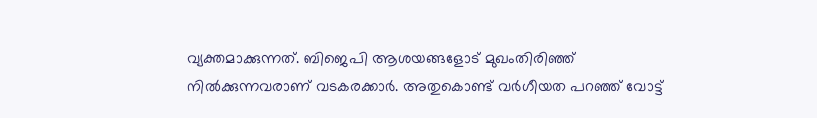വ്യക്തമാക്കുന്നത്. ബിജെപി ആശയങ്ങളോട് മുഖംതിരിഞ്ഞ് നില്‍ക്കുന്നവരാണ് വടകരക്കാര്‍. അതുകൊണ്ട് വര്‍ഗീയത പറഞ്ഞ് വോട്ട്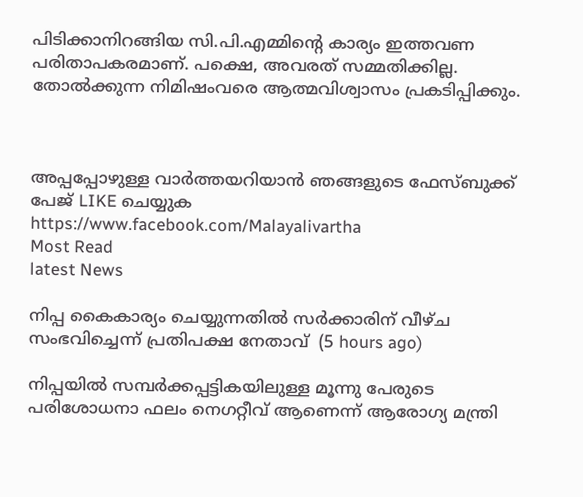പിടിക്കാനിറങ്ങിയ സി.പി.എമ്മിന്റെ കാര്യം ഇത്തവണ പരിതാപകരമാണ്. പക്ഷെ, അവരത് സമ്മതിക്കില്ല. തോല്‍ക്കുന്ന നിമിഷംവരെ ആത്മവിശ്വാസം പ്രകടിപ്പിക്കും.



അപ്പപ്പോഴുള്ള വാര്‍ത്തയറിയാന്‍ ഞങ്ങളുടെ ഫേസ്‌ബുക്ക്‌ പേജ് LIKE ചെയ്യുക
https://www.facebook.com/Malayalivartha
Most Read
latest News

നിപ്പ കൈകാര്യം ചെയ്യുന്നതില്‍ സര്‍ക്കാരിന് വീഴ്ച സംഭവിച്ചെന്ന് പ്രതിപക്ഷ നേതാവ്  (5 hours ago)

നിപ്പയില്‍ സമ്പര്‍ക്കപ്പട്ടികയിലുള്ള മൂന്നു പേരുടെ പരിശോധനാ ഫലം നെഗറ്റീവ് ആണെന്ന് ആരോഗ്യ മന്ത്രി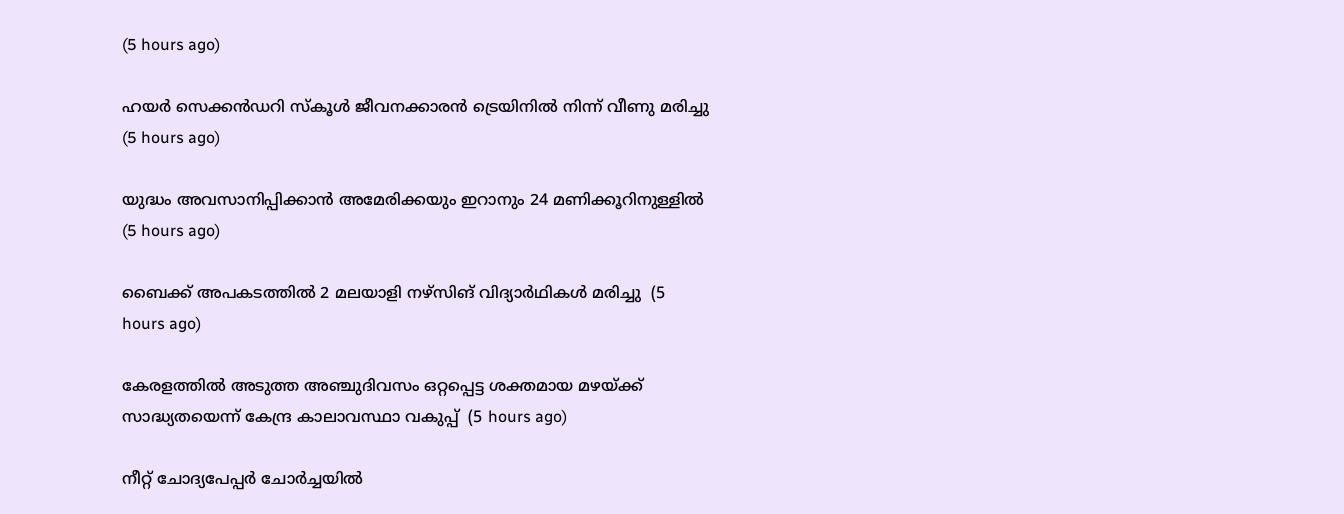(5 hours ago)

ഹയര്‍ സെക്കന്‍ഡറി സ്‌കൂള്‍ ജീവനക്കാരന്‍ ട്രെയിനില്‍ നിന്ന് വീണു മരിച്ചു  (5 hours ago)

യുദ്ധം അവസാനിപ്പിക്കാന്‍ അമേരിക്കയും ഇറാനും 24 മണിക്കൂറിനുള്ളില്‍  (5 hours ago)

ബൈക്ക് അപകടത്തില്‍ 2 മലയാളി നഴ്‌സിങ് വിദ്യാര്‍ഥികള്‍ മരിച്ചു  (5 hours ago)

കേരളത്തില്‍ അടുത്ത അഞ്ചുദിവസം ഒറ്റപ്പെട്ട ശക്തമായ മഴയ്ക്ക് സാദ്ധ്യതയെന്ന് കേന്ദ്ര കാലാവസ്ഥാ വകുപ്പ്  (5 hours ago)

നീറ്റ് ചോദ്യപേപ്പര്‍ ചോര്‍ച്ചയില്‍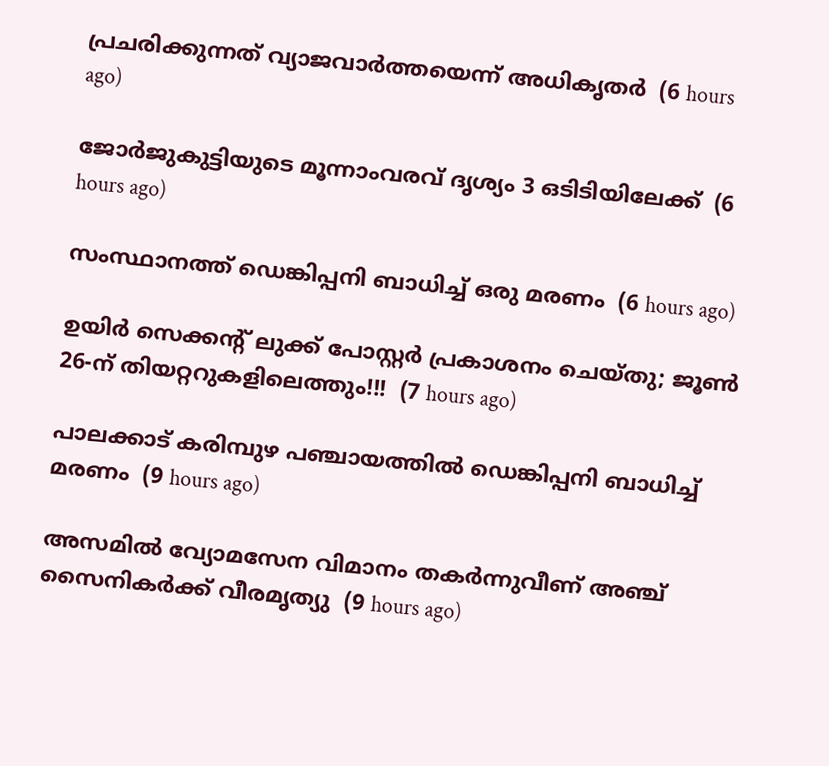പ്രചരിക്കുന്നത് വ്യാജവാര്‍ത്തയെന്ന് അധികൃതര്‍  (6 hours ago)

ജോര്‍ജുകുട്ടിയുടെ മൂന്നാംവരവ് ദൃശ്യം 3 ഒടിടിയിലേക്ക്  (6 hours ago)

സംസ്ഥാനത്ത് ഡെങ്കിപ്പനി ബാധിച്ച് ഒരു മരണം  (6 hours ago)

ഉയിർ സെക്കൻ്റ് ലുക്ക് പോസ്റ്റർ പ്രകാശനം ചെയ്തു; ജൂൺ 26-ന് തിയറ്ററുകളിലെത്തും!!!  (7 hours ago)

പാലക്കാട് കരിമ്പുഴ പഞ്ചായത്തിൽ ഡെങ്കിപ്പനി ബാധിച്ച് മരണം  (9 hours ago)

അസമിൽ വ്യോമസേന വിമാനം തകർന്നുവീണ് അഞ്ച് സൈനികർക്ക് വീരമൃത്യു  (9 hours ago)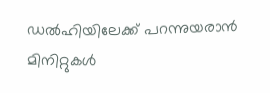ഡൽഹിയിലേക്ക് പറന്നുയരാൻ മിനിറ്റുകൾ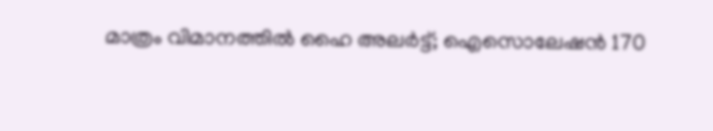മാത്രം വിമാനത്തിൽ ഹൈ അലർട്ട്; ഐസൊലേഷൻ 170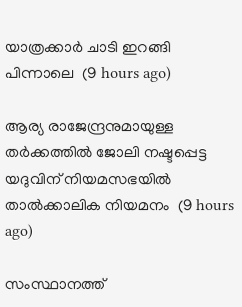യാത്രക്കാർ ചാടി ഇറങ്ങി പിന്നാലെ  (9 hours ago)

ആര്യ രാജേന്ദ്രനുമായുള്ള തര്‍ക്കത്തില്‍ ജോലി നഷ്ടപ്പെട്ട യദുവിന് നിയമസഭയില്‍ താല്‍ക്കാലിക നിയമനം  (9 hours ago)

സംസ്ഥാനത്ത്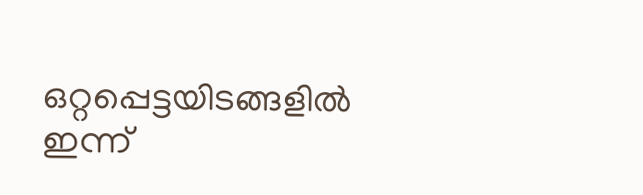ഒറ്റപ്പെട്ടയിടങ്ങളിൽ ഇന്ന്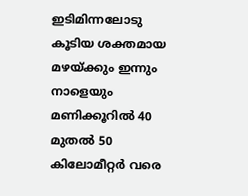ഇടിമിന്നലോടു കൂടിയ ശക്തമായ മഴയ്‌ക്കും ഇന്നും നാളെയും മണിക്കൂറിൽ 40 മുതൽ 50 കിലോമീറ്റർ വരെ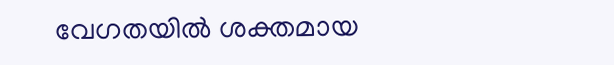വേഗതയിൽ ശക്തമായ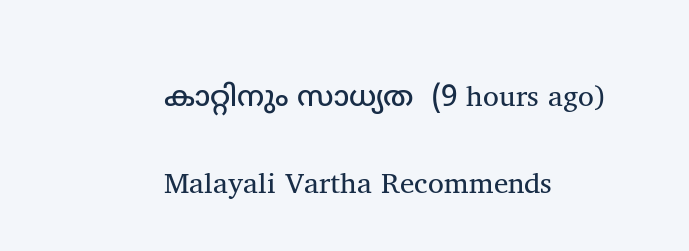കാറ്റിനും സാധ്യത  (9 hours ago)

Malayali Vartha Recommends